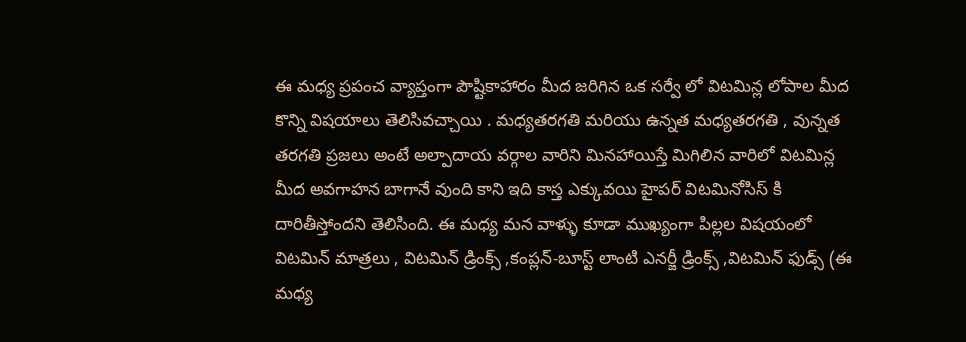ఈ మధ్య ప్రపంచ వ్యాప్తంగా పౌష్టికాహారం మీద జరిగిన ఒక సర్వే లో విటమిన్ల లోపాల మీద కొన్ని విషయాలు తెలిసివచ్చాయి . మధ్యతరగతి మరియు ఉన్నత మధ్యతరగతి , వున్నత తరగతి ప్రజలు అంటే అల్పాదాయ వర్గాల వారిని మినహాయిస్తే మిగిలిన వారిలో విటమిన్ల మీద అవగాహన బాగానే వుంది కాని ఇది కాస్త ఎక్కువయి హైపర్ విటమినోసిస్ కి దారితీస్తోందని తెలిసింది. ఈ మధ్య మన వాళ్ళు కూడా ముఖ్యంగా పిల్లల విషయంలో విటమిన్ మాత్రలు , విటమిన్ డ్రింక్స్ ,కంప్లన్-బూస్ట్ లాంటి ఎనర్జీ డ్రింక్స్ ,విటమిన్ ఫుడ్స్ (ఈ మధ్య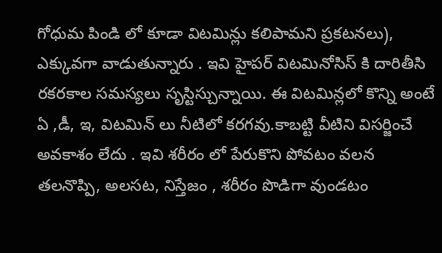గోధుమ పిండి లో కూడా విటమిన్లు కలిపామని ప్రకటనలు), ఎక్కువగా వాడుతున్నారు . ఇవి హైపర్ విటమినోసిస్ కి దారితీసి రకరకాల సమస్యలు సృస్టిస్చున్నాయి. ఈ విటమిన్లలో కొన్ని అంటే ఏ ,డీ, ఇ, విటమిన్ లు నీటిలో కరగవు.కాబట్టి వీటిని విసర్జించే అవకాశం లేదు . ఇవి శరీరం లో పేరుకొని పోవటం వలన తలనొప్పి, అలసట, నిస్తేజం , శరీరం పొడిగా వుండటం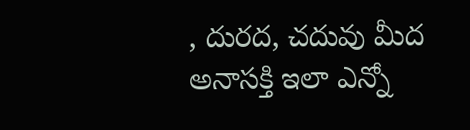, దురద, చదువు మీద అనాసక్తి ఇలా ఎన్నో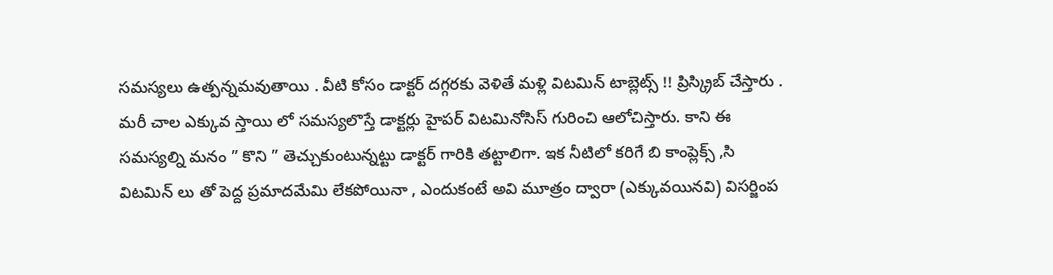సమస్యలు ఉత్పన్నమవుతాయి . వీటి కోసం డాక్టర్ దగ్గరకు వెళితే మళ్లి విటమిన్ టాబ్లెట్స్ !! ప్రిస్క్రిబ్ చేస్తారు . మరీ చాల ఎక్కువ స్తాయి లో సమస్యలొస్తే డాక్టర్లు హైపర్ విటమినోసిస్ గురించి ఆలోచిస్తారు. కాని ఈ సమస్యల్ని మనం ” కొని ” తెచ్చుకుంటున్నట్టు డాక్టర్ గారికి తట్టాలిగా. ఇక నీటిలో కరిగే బి కాంప్లెక్స్ ,సి విటమిన్ లు తో పెద్ద ప్రమాదమేమి లేకపోయినా , ఎందుకంటే అవి మూత్రం ద్వారా (ఎక్కువయినవి) విసర్జింప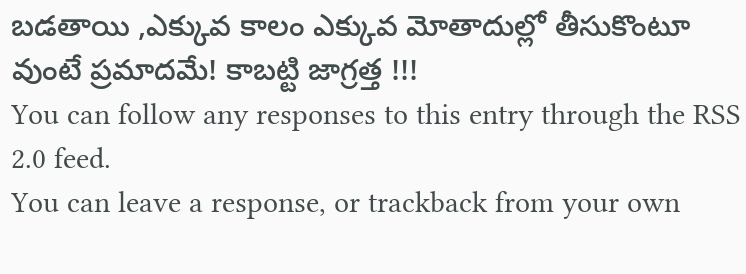బడతాయి ,ఎక్కువ కాలం ఎక్కువ మోతాదుల్లో తీసుకొంటూ వుంటే ప్రమాదమే! కాబట్టి జాగ్రత్త !!!
You can follow any responses to this entry through the RSS 2.0 feed.
You can leave a response, or trackback from your own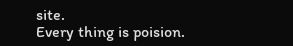site.
Every thing is poision.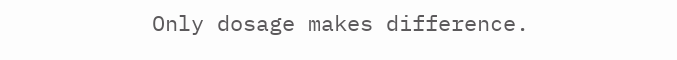Only dosage makes difference.